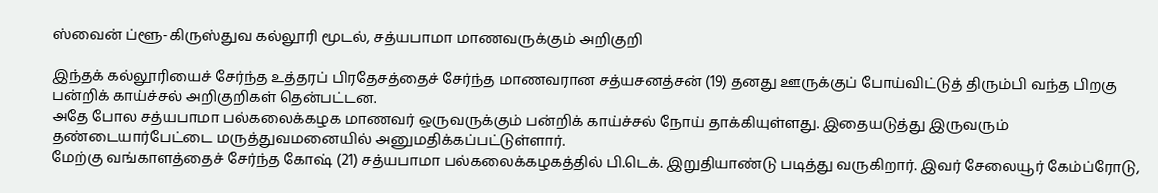ஸ்வைன் ப்ளூ-கிருஸ்துவ கல்லூரி மூடல், சத்யபாமா மாணவருக்கும் அறிகுறி

இந்தக் கல்லூரியைச் சேர்ந்த உத்தரப் பிரதேசத்தைச் சேர்ந்த மாணவரான சத்யசனத்சன் (19) தனது ஊருக்குப் போய்விட்டுத் திரும்பி வந்த பிறகு பன்றிக் காய்ச்சல் அறிகுறிகள் தென்பட்டன.
அதே போல சத்யபாமா பல்கலைக்கழக மாணவர் ஒருவருக்கும் பன்றிக் காய்ச்சல் நோய் தாக்கியுள்ளது. இதையடுத்து இருவரும் தண்டையார்பேட்டை மருத்துவமனையில் அனுமதிக்கப்பட்டுள்ளார்.
மேற்கு வங்காளத்தைச் சேர்ந்த கோஷ் (21) சத்யபாமா பல்கலைக்கழகத்தில் பி.டெக். இறுதியாண்டு படித்து வருகிறார். இவர் சேலையூர் கேம்ப்ரோடு,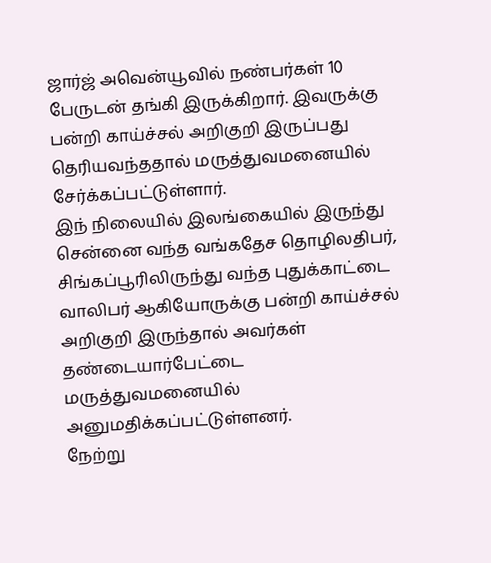ஜார்ஜ் அவென்யூவில் நண்பர்கள் 10 பேருடன் தங்கி இருக்கிறார். இவருக்கு பன்றி காய்ச்சல் அறிகுறி இருப்பது தெரியவந்ததால் மருத்துவமனையில் சேர்க்கப்பட்டுள்ளார்.
இந் நிலையில் இலங்கையில் இருந்து சென்னை வந்த வங்கதேச தொழிலதிபர், சிங்கப்பூரிலிருந்து வந்த புதுக்காட்டை வாலிபர் ஆகியோருக்கு பன்றி காய்ச்சல் அறிகுறி இருந்தால் அவர்கள் தண்டையார்பேட்டை மருத்துவமனையில் அனுமதிக்கப்பட்டுள்ளனர்.
நேற்று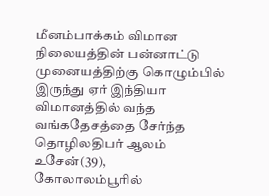மீனம்பாக்கம் விமான நிலையத்தின் பன்னாட்டு முனையத்திற்கு கொழும்பில் இருந்து ஏர் இந்தியா விமானத்தில் வந்த வங்கதேசத்தை சேர்ந்த தொழிலதிபர் ஆலம் உசேன்(39),
கோலாலம்பூரில்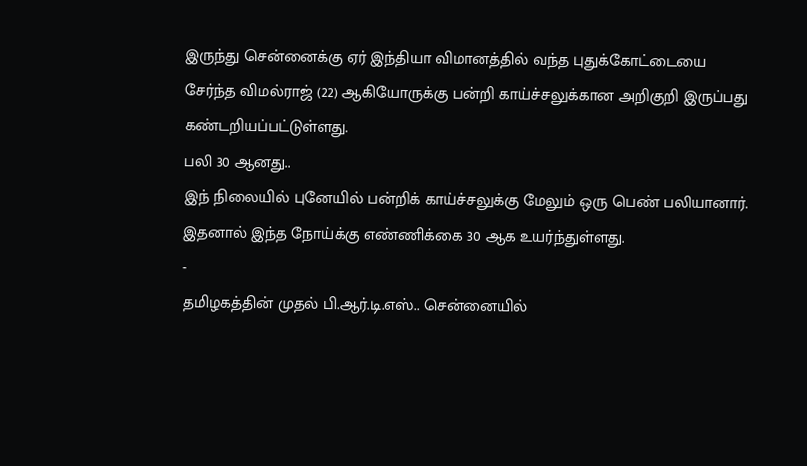இருந்து சென்னைக்கு ஏர் இந்தியா விமானத்தில் வந்த புதுக்கோட்டையை சேர்ந்த விமல்ராஜ் (22) ஆகியோருக்கு பன்றி காய்ச்சலுக்கான அறிகுறி இருப்பது கண்டறியப்பட்டுள்ளது.
பலி 30 ஆனது..
இந் நிலையில் புனேயில் பன்றிக் காய்ச்சலுக்கு மேலும் ஒரு பெண் பலியானார். இதனால் இந்த நோய்க்கு எண்ணிக்கை 30 ஆக உயர்ந்துள்ளது.
-
தமிழகத்தின் முதல் பி.ஆர்.டி.எஸ்.. சென்னையில்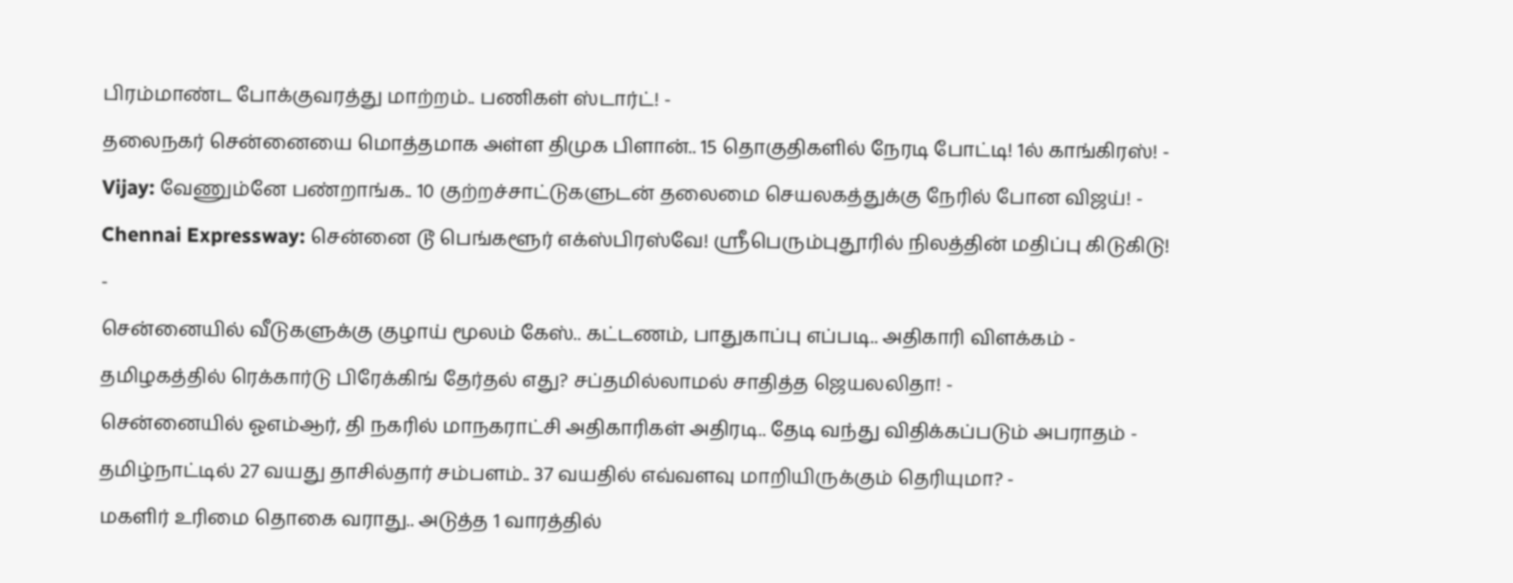பிரம்மாண்ட போக்குவரத்து மாற்றம்.. பணிகள் ஸ்டார்ட்! -
தலைநகர் சென்னையை மொத்தமாக அள்ள திமுக பிளான்.. 15 தொகுதிகளில் நேரடி போட்டி! 1ல் காங்கிரஸ்! -
Vijay: வேணும்னே பண்றாங்க.. 10 குற்றச்சாட்டுகளுடன் தலைமை செயலகத்துக்கு நேரில் போன விஜய்! -
Chennai Expressway: சென்னை டூ பெங்களூர் எக்ஸ்பிரஸ்வே! ஸ்ரீபெரும்புதூரில் நிலத்தின் மதிப்பு கிடுகிடு! -
சென்னையில் வீடுகளுக்கு குழாய் மூலம் கேஸ்.. கட்டணம், பாதுகாப்பு எப்படி.. அதிகாரி விளக்கம் -
தமிழகத்தில் ரெக்கார்டு பிரேக்கிங் தேர்தல் எது? சப்தமில்லாமல் சாதித்த ஜெயலலிதா! -
சென்னையில் ஓஎம்ஆர், தி நகரில் மாநகராட்சி அதிகாரிகள் அதிரடி.. தேடி வந்து விதிக்கப்படும் அபராதம் -
தமிழ்நாட்டில் 27 வயது தாசில்தார் சம்பளம்.. 37 வயதில் எவ்வளவு மாறியிருக்கும் தெரியுமா? -
மகளிர் உரிமை தொகை வராது.. அடுத்த 1 வாரத்தில்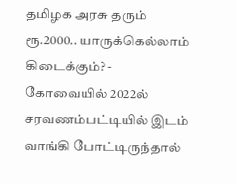தமிழக அரசு தரும் ரூ.2000.. யாருக்கெல்லாம் கிடைக்கும்? -
கோவையில் 2022ல் சரவணம்பட்டியில் இடம் வாங்கி போட்டிருந்தால்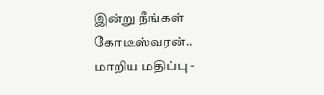இன்று நீங்கள் கோடீஸ்வரன்.. மாறிய மதிப்பு -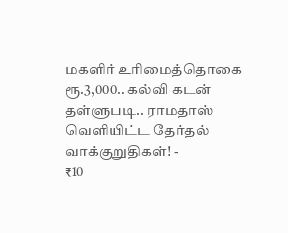மகளிர் உரிமைத்தொகை ரூ.3,000.. கல்வி கடன் தள்ளுபடி.. ராமதாஸ் வெளியிட்ட தேர்தல் வாக்குறுதிகள்! -
₹10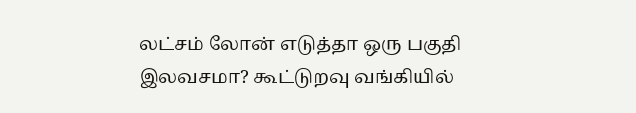லட்சம் லோன் எடுத்தா ஒரு பகுதி இலவசமா? கூட்டுறவு வங்கியில்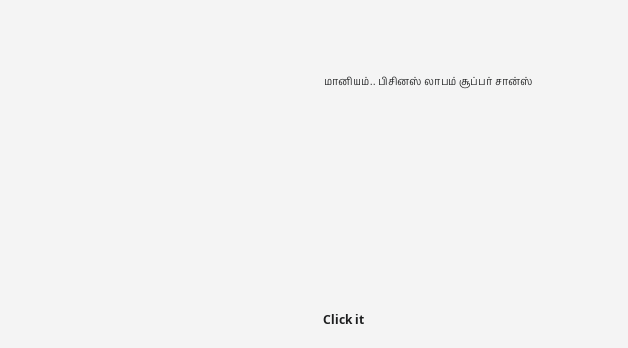மானியம்.. பிசினஸ் லாபம் சூப்பர் சான்ஸ்












Click it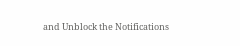and Unblock the Notifications